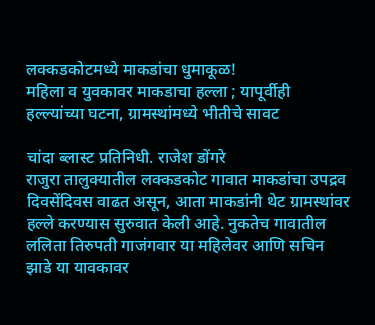लक्कडकोटमध्ये माकडांचा धुमाकूळ!
महिला व युवकावर माकडाचा हल्ला ; यापूर्वीही हल्ल्यांच्या घटना, ग्रामस्थांमध्ये भीतीचे सावट

चांदा ब्लास्ट प्रतिनिधी. राजेश डोंगरे
राजुरा तालुक्यातील लक्कडकोट गावात माकडांचा उपद्रव दिवसेंदिवस वाढत असून, आता माकडांनी थेट ग्रामस्थांवर हल्ले करण्यास सुरुवात केली आहे. नुकतेच गावातील ललिता तिरुपती गाजंगवार या महिलेवर आणि सचिन झाडे या यावकावर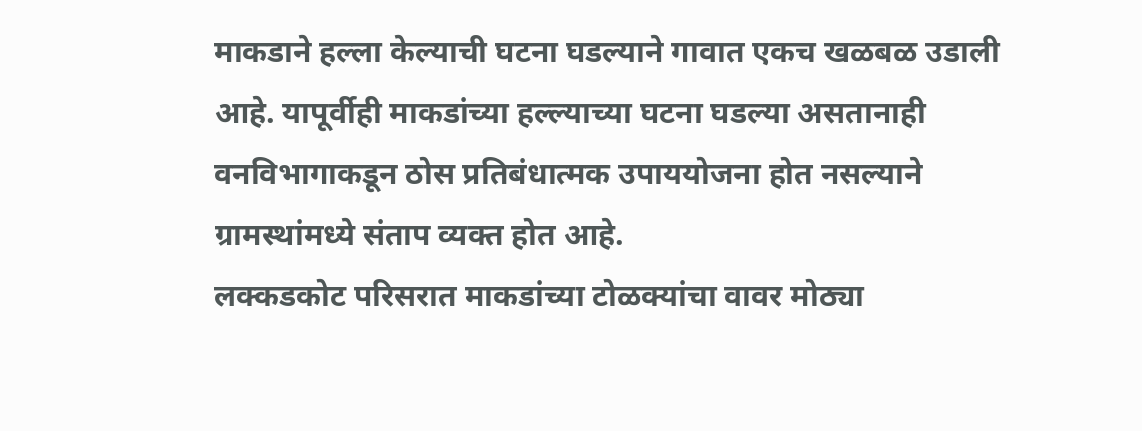माकडाने हल्ला केल्याची घटना घडल्याने गावात एकच खळबळ उडाली आहे. यापूर्वीही माकडांच्या हल्ल्याच्या घटना घडल्या असतानाही वनविभागाकडून ठोस प्रतिबंधात्मक उपाययोजना होत नसल्याने ग्रामस्थांमध्ये संताप व्यक्त होत आहे.
लक्कडकोट परिसरात माकडांच्या टोळक्यांचा वावर मोठ्या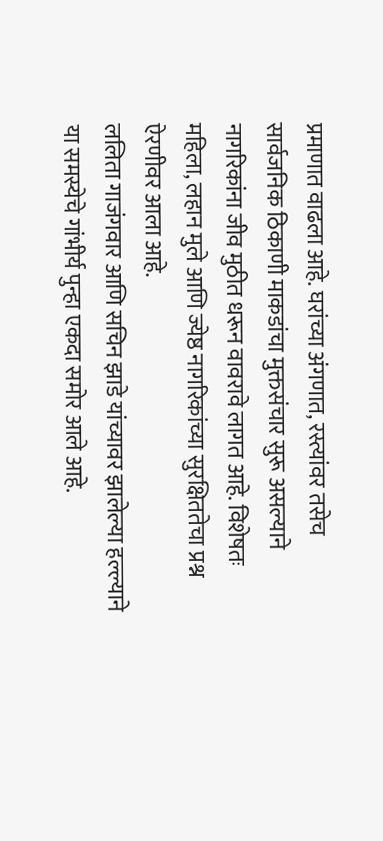प्रमाणात वाढला आहे. घरांच्या अंगणात, रस्त्यांवर तसेच सार्वजनिक ठिकाणी माकडांचा मुक्तसंचार सुरू असल्याने नागरिकांना जीव मुठीत धरून वावरावे लागत आहे. विशेषतः महिला, लहान मुले आणि ज्येष्ठ नागरिकांच्या सुरक्षिततेचा प्रश्न ऐरणीवर आला आहे.
ललिता गाजंगवार आणि सचिन झाडे यांच्यावर झालेल्या हल्ल्याने या समस्येचे गांभीर्य पुन्हा एकदा समोर आले आहे.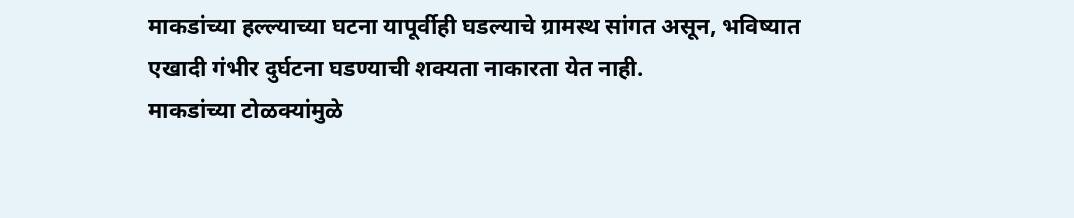माकडांच्या हल्ल्याच्या घटना यापूर्वीही घडल्याचे ग्रामस्थ सांगत असून, भविष्यात एखादी गंभीर दुर्घटना घडण्याची शक्यता नाकारता येत नाही.
माकडांच्या टोळक्यांमुळे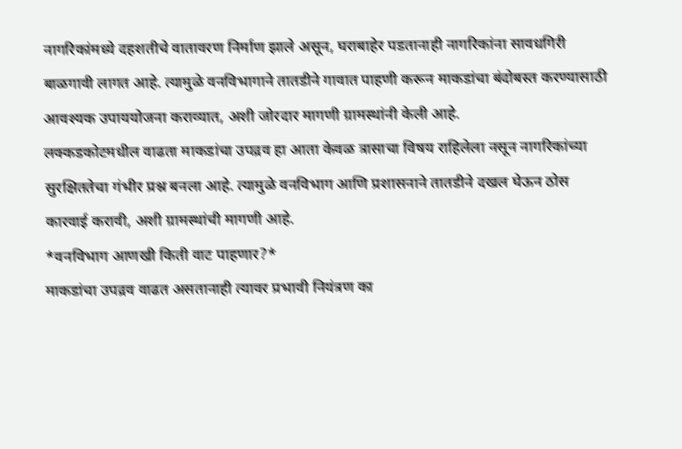नागरिकांमध्ये दहशतीचे वातावरण निर्माण झाले असून, घराबाहेर पडतानाही नागरिकांना सावधगिरी बाळगावी लागत आहे. त्यामुळे वनविभागाने तातडीने गावात पाहणी करून माकडांचा बंदोबस्त करण्यासाठी आवश्यक उपाययोजना कराव्यात, अशी जोरदार मागणी ग्रामस्थांनी केली आहे.
लक्कडकोटमधील वाढता माकडांचा उपद्रव हा आता केवळ त्रासाचा विषय राहिलेला नसून नागरिकांच्या सुरक्षिततेचा गंभीर प्रश्न बनला आहे. त्यामुळे वनविभाग आणि प्रशासनाने तातडीने दखल घेऊन ठोस कारवाई करावी, अशी ग्रामस्थांची मागणी आहे.
*वनविभाग आणखी किती वाट पाहणार?*
माकडांचा उपद्रव वाढत असतानाही त्यावर प्रभावी नियंत्रण का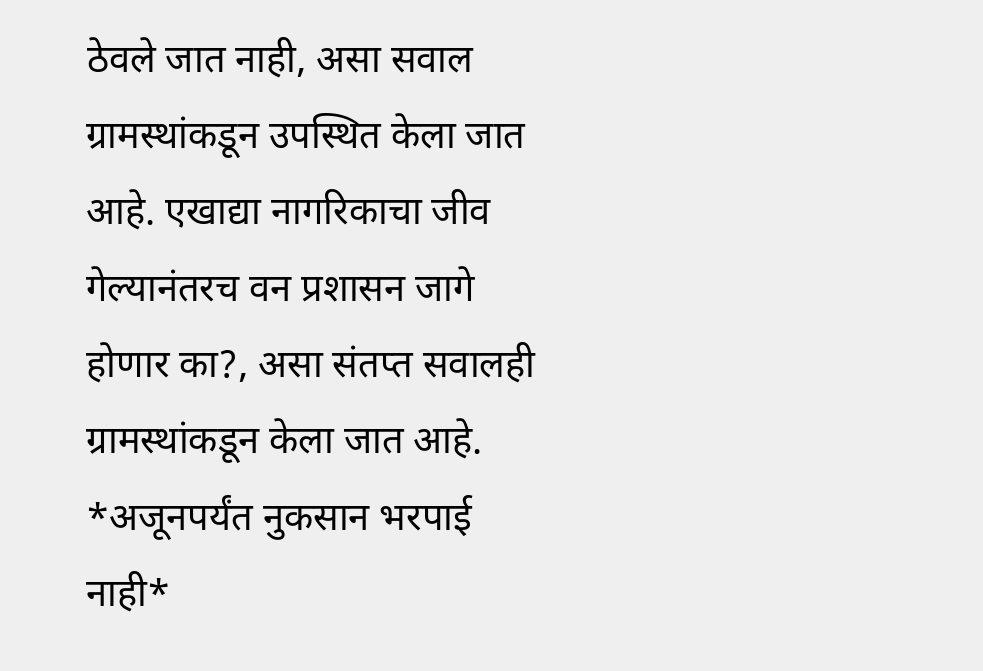ठेवले जात नाही, असा सवाल ग्रामस्थांकडून उपस्थित केला जात आहे. एखाद्या नागरिकाचा जीव गेल्यानंतरच वन प्रशासन जागे होणार का?, असा संतप्त सवालही ग्रामस्थांकडून केला जात आहे.
*अजूनपर्यंत नुकसान भरपाई नाही*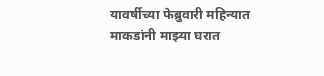यावर्षीच्या फेब्रुवारी महिन्यात माकडांनी माझ्या घरात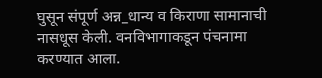घुसून संपूर्ण अन्न_धान्य व किराणा सामानाची नासधूस केली. वनविभागाकडून पंचनामा करण्यात आला.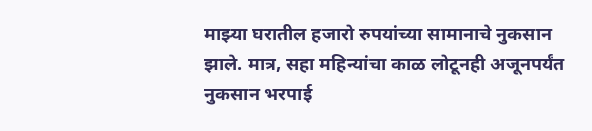माझ्या घरातील हजारो रुपयांच्या सामानाचे नुकसान झाले. मात्र, सहा महिन्यांचा काळ लोटूनही अजूनपर्यंत नुकसान भरपाई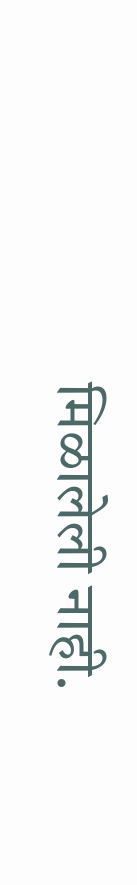मिळालेली नाही.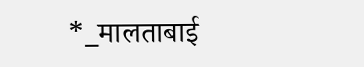*_मालताबाई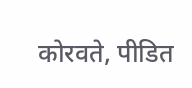कोरवते, पीडित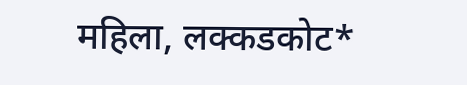महिला, लक्कडकोट*